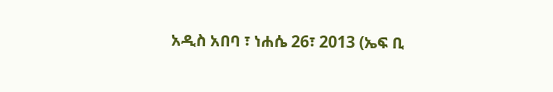አዲስ አበባ ፣ ነሐሴ 26፣ 2013 (ኤፍ ቢ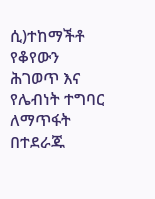ሲ)ተከማችቶ የቆየውን ሕገወጥ እና የሌብነት ተግባር ለማጥፋት በተደራጁ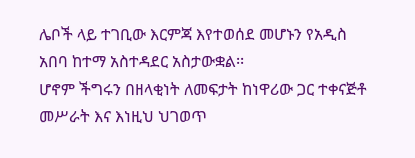ሌቦች ላይ ተገቢው እርምጃ እየተወሰደ መሆኑን የአዲስ አበባ ከተማ አስተዳደር አስታውቋል፡፡
ሆኖም ችግሩን በዘላቂነት ለመፍታት ከነዋሪው ጋር ተቀናጅቶ መሥራት እና እነዚህ ህገወጥ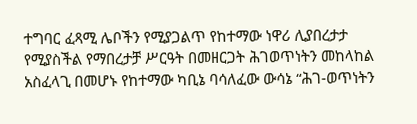ተግባር ፈጻሚ ሌቦችን የሚያጋልጥ የከተማው ነዋሪ ሊያበረታታ የሚያስችል የማበረታቻ ሥርዓት በመዘርጋት ሕገወጥነትን መከላከል አስፈላጊ በመሆኑ የከተማው ካቢኔ ባሳለፈው ውሳኔ “ሕገ-ወጥነትን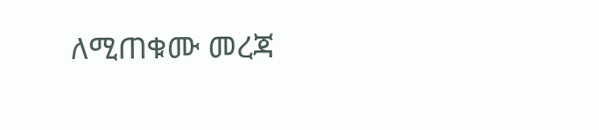ለሚጠቁሙ መረጃ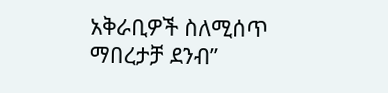አቅራቢዎች ስለሚሰጥ ማበረታቻ ደንብ”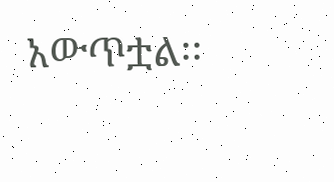አውጥቷል፡፡